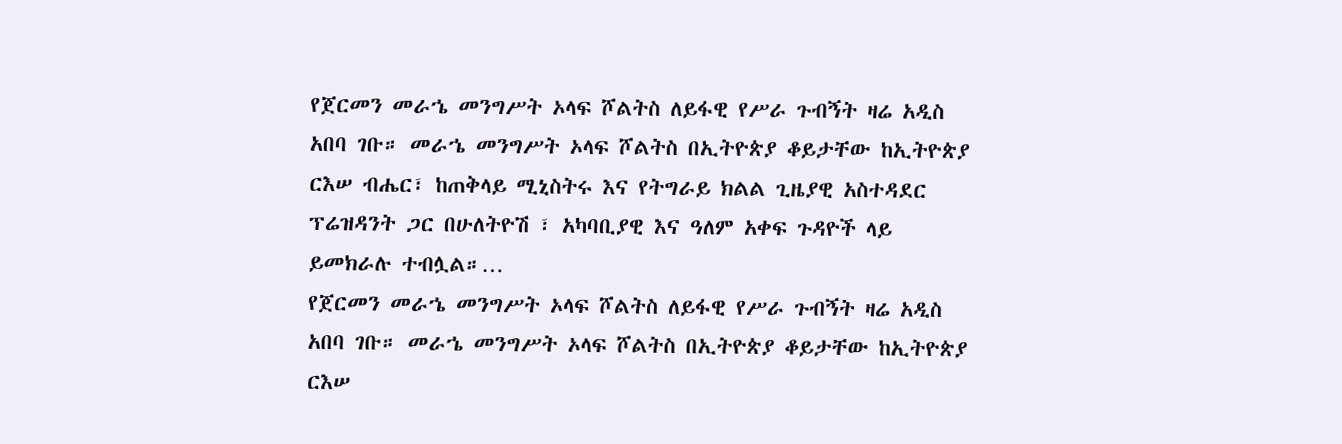የጀርመን መራኄ መንግሥት ኦላፍ ሾልትስ ለይፋዊ የሥራ ጉብኝት ዛሬ አዲስ አበባ ገቡ። መራኄ መንግሥት ኦላፍ ሾልትስ በኢትዮጵያ ቆይታቸው ከኢትዮጵያ ርእሠ ብሔር፣ ከጠቅላይ ሚኒስትሩ እና የትግራይ ክልል ጊዜያዊ አስተዳደር ፕሬዝዳንት ጋር በሁለትዮሽ ፣ አካባቢያዊ እና ዓለም አቀፍ ጉዳዮች ላይ ይመክራሉ ተብሏል።…
የጀርመን መራኄ መንግሥት ኦላፍ ሾልትስ ለይፋዊ የሥራ ጉብኝት ዛሬ አዲስ አበባ ገቡ። መራኄ መንግሥት ኦላፍ ሾልትስ በኢትዮጵያ ቆይታቸው ከኢትዮጵያ ርእሠ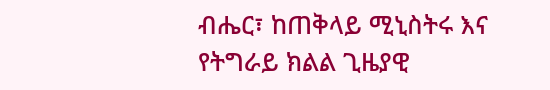ብሔር፣ ከጠቅላይ ሚኒስትሩ እና የትግራይ ክልል ጊዜያዊ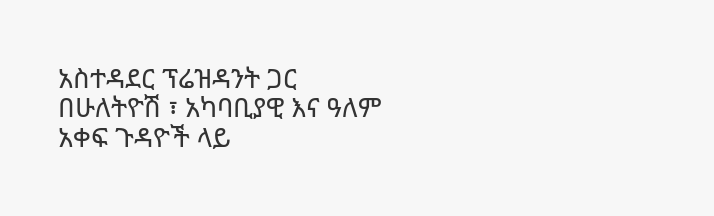አስተዳደር ፕሬዝዳንት ጋር በሁለትዮሽ ፣ አካባቢያዊ እና ዓለም አቀፍ ጉዳዮች ላይ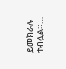ይመክራሉ ተብሏል።…